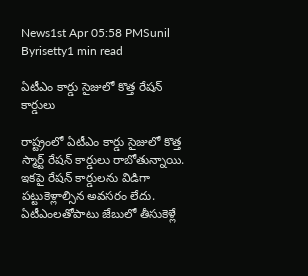News1st Apr 05:58 PMSunil Byrisetty1 min read

ఏటీఎం కార్డు సైజులో కొత్త రేషన్ కార్డులు

రాష్ట్రంలో ఏటీఎం కార్డు సైజులో కొత్త స్మార్ట్ రేషన్ కార్డులు రాబోతున్నాయి. ఇకపై రేషన్ కార్డులను విడిగా పట్టుకెళ్లాల్సిన అవసరం లేదు. ఏటీఎంలతోపాటు జేబులో తీసుకెళ్లే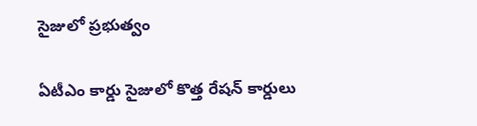సైజులో ప్రభుత్వం

ఏటీఎం కార్డు సైజులో కొత్త రేషన్ కార్డులు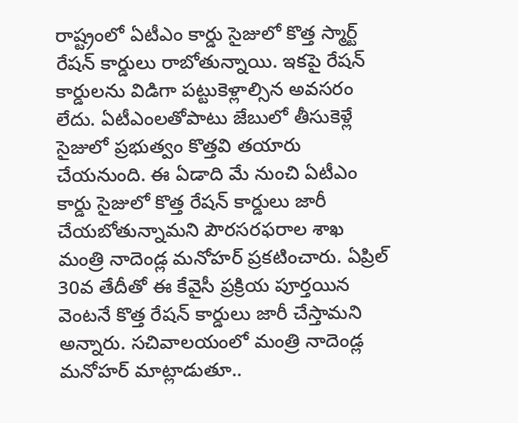రాష్ట్రంలో ఏటీఎం కార్డు సైజులో కొత్త స్మార్ట్ రేషన్ కార్డులు రాబోతున్నాయి. ఇకపై రేషన్ కార్డులను విడిగా పట్టుకెళ్లాల్సిన అవసరం లేదు. ఏటీఎంలతోపాటు జేబులో తీసుకెళ్లే సైజులో ప్రభుత్వం కొత్తవి తయారు చేయనుంది. ఈ ఏడాది మే నుంచి ఏటీఎం కార్డు సైజులో కొత్త రేషన్ కార్డులు జారీ చేయబోతున్నామని పౌరసరఫరాల శాఖ మంత్రి నాదెండ్ల మనోహర్ ప్రకటించారు. ఏప్రిల్ 30వ తేదీతో ఈ కేవైసీ ప్రక్రియ పూర్తయిన వెంటనే కొత్త రేషన్ కార్డులు జారీ చేస్తామని అన్నారు. సచివాలయంలో మంత్రి నాదెండ్ల మనోహర్ మాట్లాడుతూ..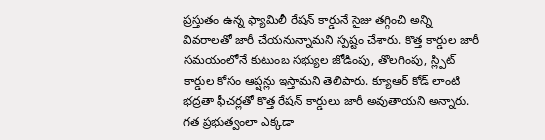ప్రస్తుతం ఉన్న ఫ్యామిలీ రేషన్ కార్డునే సైజు తగ్గించి అన్ని వివరాలతో జారీ చేయనున్నామని స్పష్టం చేశారు. కొత్త కార్డుల జారీ సమయంలోనే కుటుంబ సభ్యుల జోడింపు, తొలగింపు, స్ల్పిట్ కార్డుల కోసం ఆప్షన్లు ఇస్తామని తెలిపారు. క్యూఆర్ కోడ్ లాంటి భద్రతా ఫీచర్లతో కొత్త రేషన్ కార్డులు జారీ అవుతాయని అన్నారు. గత ప్రభుత్వంలా ఎక్కడా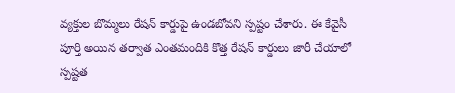వ్యక్తుల బొమ్మలు రేషన్ కార్డుపై ఉండబోవని స్పష్టం చేశారు. ఈ కేవైసీ పూర్తి అయిన తర్వాత ఎంతమందికి కొత్త రేషన్ కార్డులు జారీ చేయాలో స్పష్టత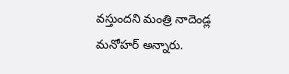వస్తుందని మంత్రి నాదెండ్ల మనోహర్ అన్నారు.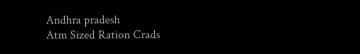Andhra pradesh
Atm Sized Ration Crads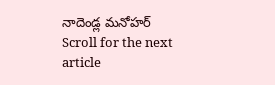నాదెండ్ల మనోహర్
Scroll for the next article